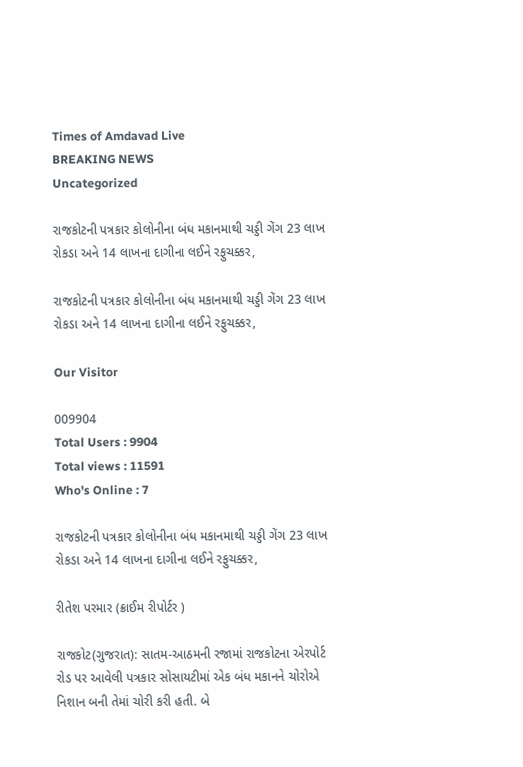Times of Amdavad Live
BREAKING NEWS
Uncategorized

રાજકોટની પત્રકાર કોલોનીના બંધ મકાનમાથી ચડ્ડી ગેંગ 23 લાખ રોકડા અને 14 લાખના દાગીના લઈને રફુચક્કર,

રાજકોટની પત્રકાર કોલોનીના બંધ મકાનમાથી ચડ્ડી ગેંગ 23 લાખ રોકડા અને 14 લાખના દાગીના લઈને રફુચક્કર,

Our Visitor

009904
Total Users : 9904
Total views : 11591
Who's Online : 7

રાજકોટની પત્રકાર કોલોનીના બંધ મકાનમાથી ચડ્ડી ગેંગ 23 લાખ રોકડા અને 14 લાખના દાગીના લઈને રફુચક્કર,

રીતેશ પરમાર (ક્રાઈમ રીપોર્ટર )

રાજકોટ(ગુજરાત): સાતમ-આઠમની રજામાં રાજકોટના એરપોર્ટ રોડ પર આવેલી પત્રકાર સોસાયટીમાં એક બંધ મકાનને ચોરોએ નિશાન બની તેમાં ચોરી કરી હતી. બે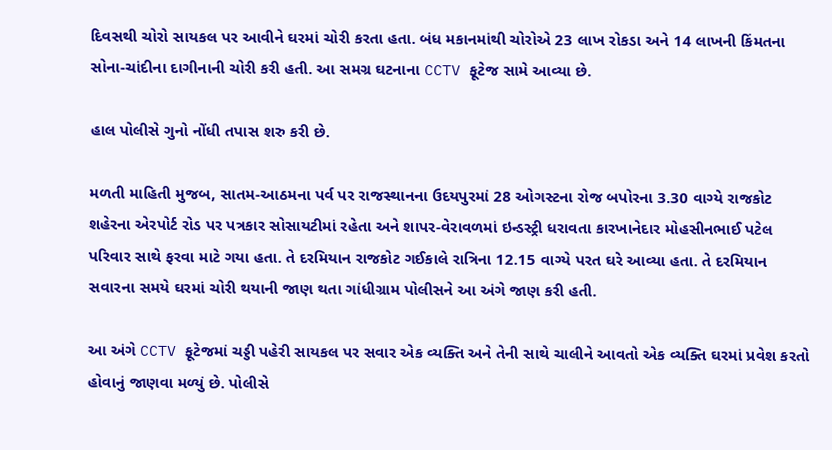દિવસથી ચોરો સાયકલ પર આવીને ઘરમાં ચોરી કરતા હતા. બંધ મકાનમાંથી ચોરોએ 23 લાખ રોકડા અને 14 લાખની કિંમતના સોના-ચાંદીના દાગીનાની ચોરી કરી હતી. આ સમગ્ર ઘટનાના CCTV ફૂટેજ સામે આવ્યા છે.

હાલ પોલીસે ગુનો નોંધી તપાસ શરુ કરી છે.

મળતી માહિતી મુજબ, સાતમ-આઠમના પર્વ પર રાજસ્થાનના ઉદયપુરમાં 28 ઓગસ્ટના રોજ બપોરના 3.30 વાગ્યે રાજકોટ શહેરના એરપોર્ટ રોડ પર પત્રકાર સોસાયટીમાં રહેતા અને શાપર-વેરાવળમાં ઇન્ડસ્ટ્રી ધરાવતા કારખાનેદાર મોહસીનભાઈ પટેલ પરિવાર સાથે ફરવા માટે ગયા હતા. તે દરમિયાન રાજકોટ ગઈકાલે રાત્રિના 12.15 વાગ્યે પરત ઘરે આવ્યા હતા. તે દરમિયાન સવારના સમયે ઘરમાં ચોરી થયાની જાણ થતા ગાંધીગ્રામ પોલીસને આ અંગે જાણ કરી હતી.

આ અંગે CCTV ફૂટેજમાં ચડ્ડી પહેરી સાયકલ પર સવાર એક વ્યક્તિ અને તેની સાથે ચાલીને આવતો એક વ્યક્તિ ઘરમાં પ્રવેશ કરતો હોવાનું જાણવા મળ્યું છે. પોલીસે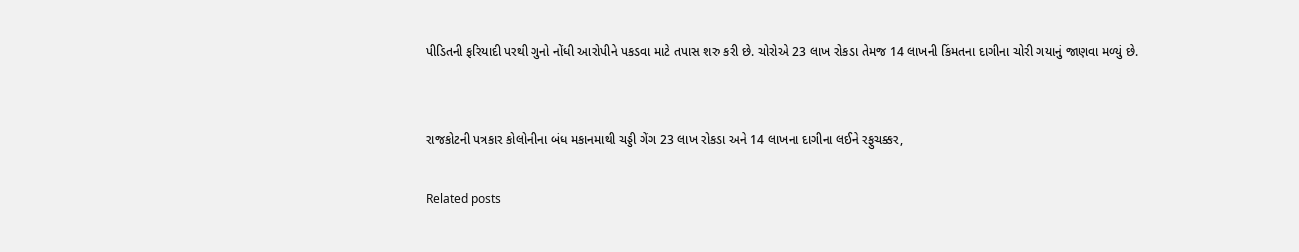પીડિતની ફરિયાદી પરથી ગુનો નોંધી આરોપીને પકડવા માટે તપાસ શરુ કરી છે. ચોરોએ 23 લાખ રોકડા તેમજ 14 લાખની કિંમતના દાગીના ચોરી ગયાનું જાણવા મળ્યું છે.


રાજકોટની પત્રકાર કોલોનીના બંધ મકાનમાથી ચડ્ડી ગેંગ 23 લાખ રોકડા અને 14 લાખના દાગીના લઈને રફુચક્કર,

Related posts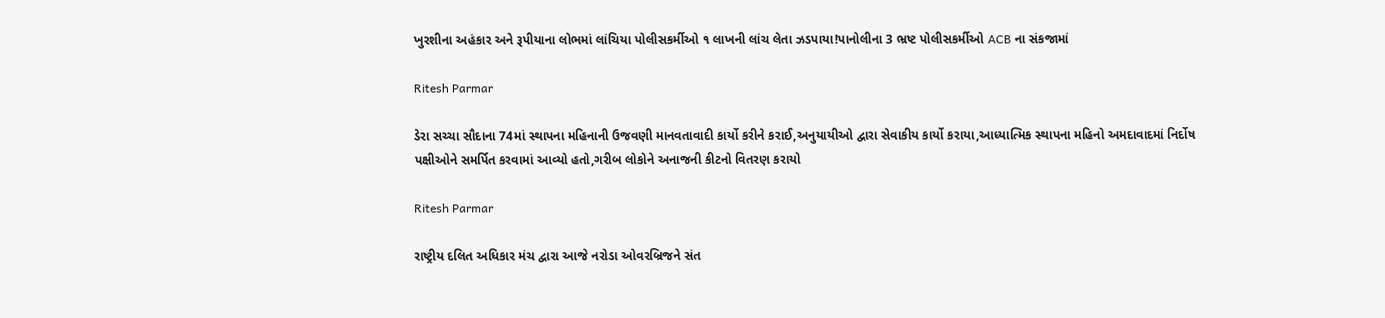ખુરશીના અહંકાર અને રૂપીયાના લોભમાં લાંચિયા પોલીસકર્મીઓ ૧ લાખની લાંચ લેતા ઝડપાયા!પાનોલીના 3 ભ્રષ્ટ પોલીસકર્મીઓ ACB ના સંકજામાં

Ritesh Parmar

ડેરા સચ્ચા સૌદાના 74માં સ્થાપના મહિનાની ઉજવણી માનવતાવાદી કાર્યો કરીને કરાઈ,અનુયાયીઓ દ્વારા સેવાકીય કાર્યો કરાયા,આધ્યાત્મિક સ્થાપના મહિનો અમદાવાદમાં નિર્દોષ પક્ષીઓને સમર્પિત કરવામાં આવ્યો હતો,ગરીબ લોકોને અનાજની કીટનો વિતરણ કરાયો

Ritesh Parmar

રાષ્ટ્રીય દલિત અધિકાર મંચ દ્વારા આજે નરોડા ઓવરબ્રિજને સંત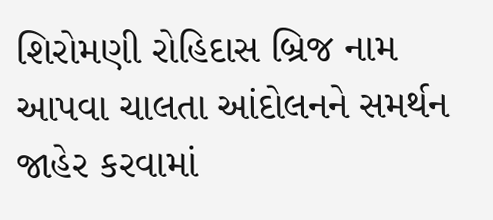શિરોમણી રોહિદાસ બ્રિજ નામ આપવા ચાલતા આંદોલનને સમર્થન જાહેર કરવામાં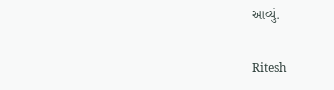આવ્યું.

Ritesh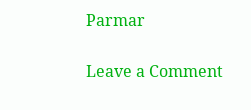Parmar

Leave a Comment